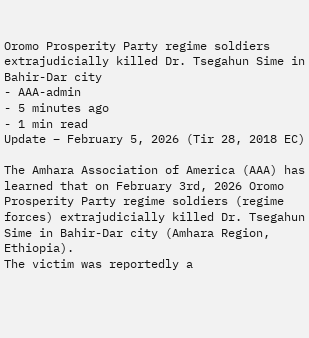Oromo Prosperity Party regime soldiers extrajudicially killed Dr. Tsegahun Sime in Bahir-Dar city
- AAA-admin
- 5 minutes ago
- 1 min read
Update – February 5, 2026 (Tir 28, 2018 EC)

The Amhara Association of America (AAA) has learned that on February 3rd, 2026 Oromo Prosperity Party regime soldiers (regime forces) extrajudicially killed Dr. Tsegahun Sime in Bahir-Dar city (Amhara Region, Ethiopia).
The victim was reportedly a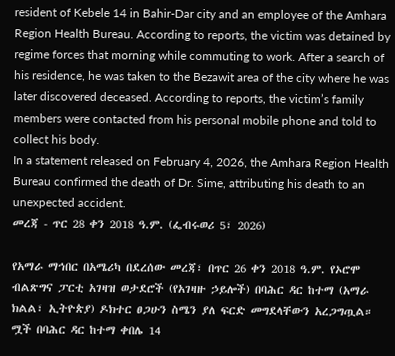resident of Kebele 14 in Bahir-Dar city and an employee of the Amhara Region Health Bureau. According to reports, the victim was detained by regime forces that morning while commuting to work. After a search of his residence, he was taken to the Bezawit area of the city where he was later discovered deceased. According to reports, the victim’s family members were contacted from his personal mobile phone and told to collect his body.
In a statement released on February 4, 2026, the Amhara Region Health Bureau confirmed the death of Dr. Sime, attributing his death to an unexpected accident.
መረጃ - ጥር 28 ቀን 2018 ዓ.ም. (ፌብሩወሪ 5፣ 2026)

የአማራ ማኅበር በአሜሪካ በደረሰው መረጃ፣ በጥር 26 ቀን 2018 ዓ.ም. የኦሮሞ ብልጽግና ፓርቲ አገዛዝ ወታደሮች (የአገዛዙ ኃይሎች) በባሕር ዳር ከተማ (አማራ ክልል፣ ኢትዮጵያ) ዶክተር ፀጋሁን ስሜን ያለ ፍርድ መግደላቸውን አረጋግጧል።
ሟች በባሕር ዳር ከተማ ቀበሌ 14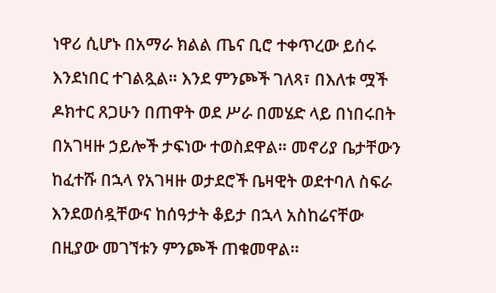ነዋሪ ሲሆኑ በአማራ ክልል ጤና ቢሮ ተቀጥረው ይሰሩ እንደነበር ተገልጿል። እንደ ምንጮች ገለጻ፣ በእለቱ ሟች ዶክተር ጸጋሁን በጠዋት ወደ ሥራ በመሄድ ላይ በነበሩበት በአገዛዙ ኃይሎች ታፍነው ተወስደዋል። መኖሪያ ቤታቸውን ከፈተሹ በኋላ የአገዛዙ ወታደሮች ቤዛዊት ወደተባለ ስፍራ እንደወሰዷቸውና ከሰዓታት ቆይታ በኋላ አስከሬናቸው በዚያው መገኘቱን ምንጮች ጠቁመዋል።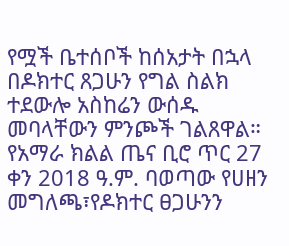የሟች ቤተሰቦች ከሰአታት በኋላ በዶክተር ጸጋሁን የግል ስልክ ተደውሎ አስከሬን ውሰዱ መባላቸውን ምንጮች ገልጸዋል።
የአማራ ክልል ጤና ቢሮ ጥር 27 ቀን 2018 ዓ.ም. ባወጣው የሀዘን መግለጫ፣የዶክተር ፀጋሁንን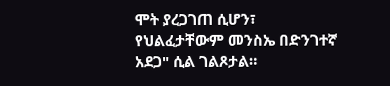ሞት ያረጋገጠ ሲሆን፣ የህልፈታቸውም መንስኤ በድንገተኛ አደጋ" ሲል ገልጾታል።